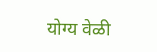योग्य वेळी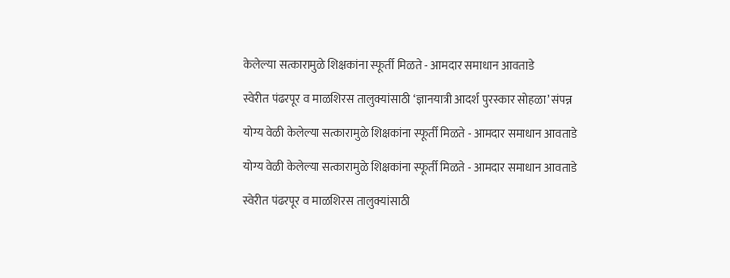केलेल्या सत्कारामुळे शिक्षकांना स्फूर्ती मिळते - आमदार समाधान आवताडे

स्वेरीत पंढरपूर व माळशिरस तालुक्यांसाठी ‘ज्ञानयात्री आदर्श पुरस्कार सोहळा’ संपन्न

योग्य वेळी केलेल्या सत्कारामुळे शिक्षकांना स्फूर्ती मिळते - आमदार समाधान आवताडे

योग्य वेळी केलेल्या सत्कारामुळे शिक्षकांना स्फूर्ती मिळते - आमदार समाधान आवताडे

स्वेरीत पंढरपूर व माळशिरस तालुक्यांसाठी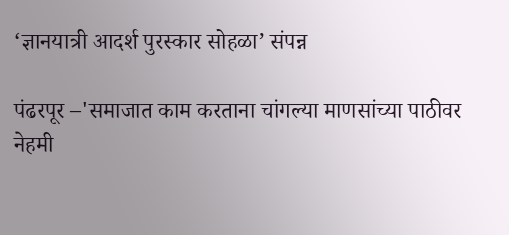‘ज्ञानयात्री आदर्श पुरस्कार सोहळा’ संपन्न

पंढरपूर –'समाजात काम करताना चांगल्या माणसांच्या पाठीवर नेहमी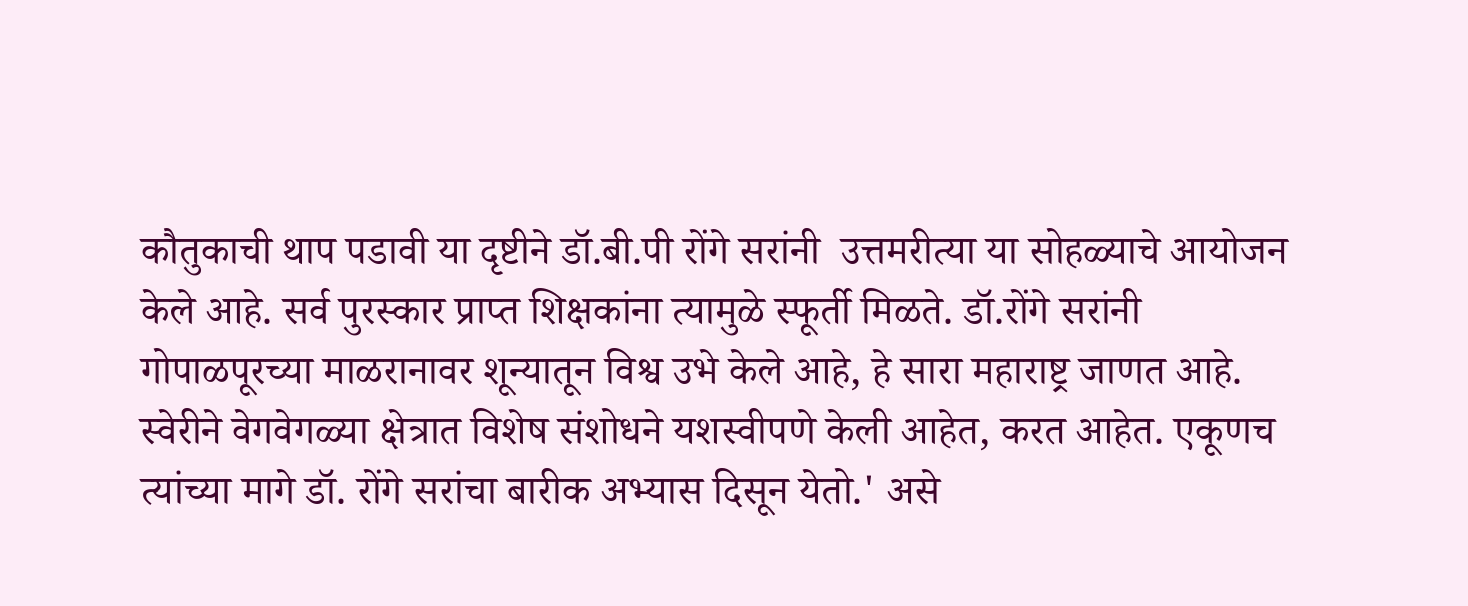कौतुकाची थाप पडावी या दृष्टीने डॉ.बी.पी रोंगे सरांनी  उत्तमरीत्या या सोहळ्याचे आयोजन केले आहे. सर्व पुरस्कार प्राप्त शिक्षकांना त्यामुळे स्फूर्ती मिळते. डॉ.रोंगे सरांनी गोपाळपूरच्या माळरानावर शून्यातून विश्व उभे केले आहे, हे सारा महाराष्ट्र जाणत आहे. स्वेरीने वेगवेगळ्या क्षेत्रात विशेष संशोधने यशस्वीपणे केली आहेत, करत आहेत. एकूणच त्यांच्या मागे डॉ. रोंगे सरांचा बारीक अभ्यास दिसून येतो.' असे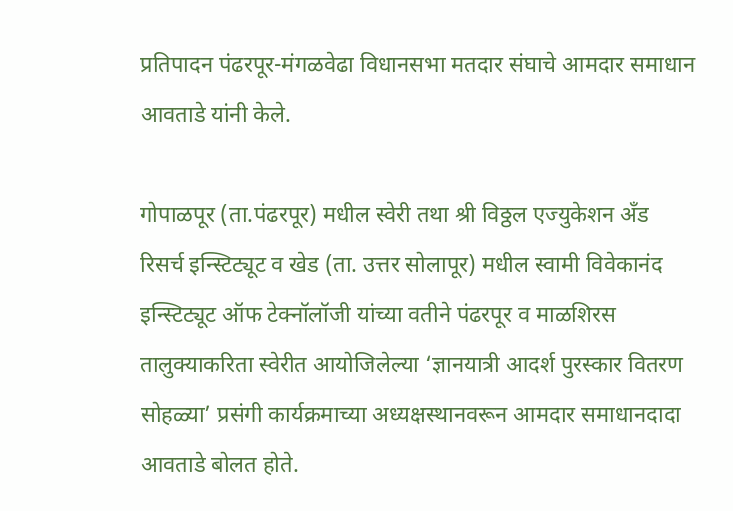प्रतिपादन पंढरपूर-मंगळवेढा विधानसभा मतदार संघाचे आमदार समाधान आवताडे यांनी केले.

गोपाळपूर (ता.पंढरपूर) मधील स्वेरी तथा श्री विठ्ठल एज्युकेशन अँड रिसर्च इन्स्टिट्यूट व खेड (ता. उत्तर सोलापूर) मधील स्वामी विवेकानंद इन्स्टिट्यूट ऑफ टेक्नॉलॉजी यांच्या वतीने पंढरपूर व माळशिरस तालुक्याकरिता स्वेरीत आयोजिलेल्या ‘ज्ञानयात्री आदर्श पुरस्कार वितरण सोहळ्या’ प्रसंगी कार्यक्रमाच्या अध्यक्षस्थानवरून आमदार समाधानदादा आवताडे बोलत होते.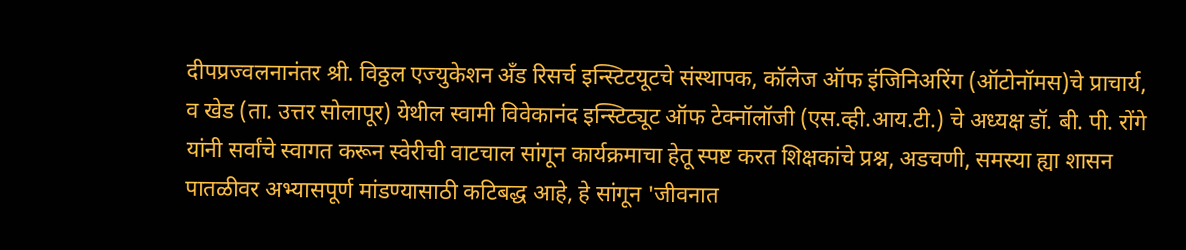दीपप्रज्वलनानंतर श्री. विठ्ठल एज्युकेशन अँड रिसर्च इन्स्टिटयूटचे संस्थापक, कॉलेज ऑफ इंजिनिअरिंग (ऑटोनॉमस)चे प्राचार्य, व खेड (ता. उत्तर सोलापूर) येथील स्वामी विवेकानंद इन्स्टिट्यूट ऑफ टेक्नॉलॉजी (एस.व्ही.आय.टी.) चे अध्यक्ष डॉ. बी. पी. रोंगे यांनी सर्वांचे स्वागत करून स्वेरीची वाटचाल सांगून कार्यक्रमाचा हेतू स्पष्ट करत शिक्षकांचे प्रश्न, अडचणी, समस्या ह्या शासन पातळीवर अभ्यासपूर्ण मांडण्यासाठी कटिबद्ध आहे, हे सांगून 'जीवनात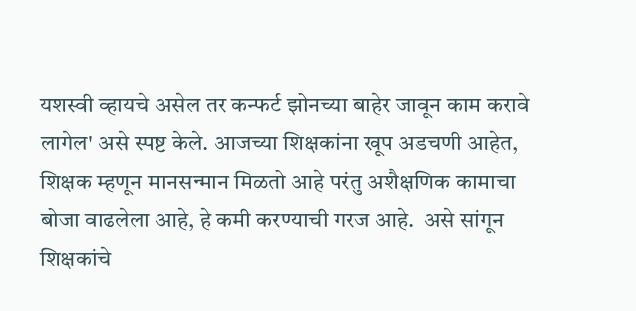यशस्वी व्हायचे असेल तर कन्फर्ट झोनच्या बाहेर जावून काम करावे लागेल' असे स्पष्ट केले. आजच्या शिक्षकांना खूप अडचणी आहेत, शिक्षक म्हणून मानसन्मान मिळतो आहे परंतु अशैक्षणिक कामाचा बोजा वाढलेला आहे, हे कमी करण्याची गरज आहे.  असे सांगून शिक्षकांचे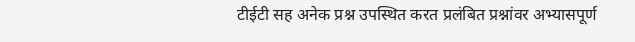टीईटी सह अनेक प्रश्न उपस्थित करत प्रलंबित प्रश्नांवर अभ्यासपूर्ण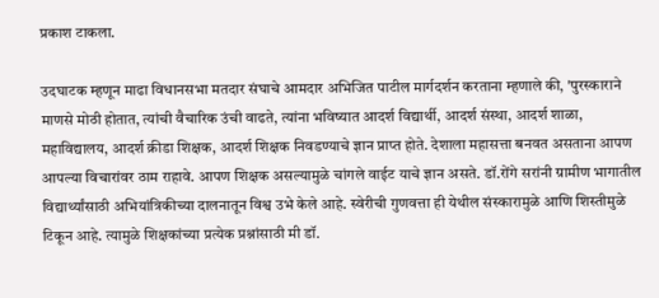प्रकाश टाकला.

उदघाटक म्हणून माढा विधानसभा मतदार संघाचे आमदार अभिजित पाटील मार्गदर्शन करताना म्हणाले की, 'पुरस्काराने माणसे मोठी होतात, त्यांची वैचारिक उंची वाढते, त्यांना भविष्यात आदर्श विद्यार्थी, आदर्श संस्था, आदर्श शाळा, महाविद्यालय, आदर्श क्रीडा शिक्षक, आदर्श शिक्षक निवडण्याचे ज्ञान प्राप्त होते. देशाला महासत्ता बनवत असताना आपण आपल्या विचारांवर ठाम राहावे. आपण शिक्षक असल्यामुळे चांगले वाईट याचे ज्ञान असते. डॉ.रोंगे सरांनी ग्रामीण भागातील विद्यार्थ्यांसाठी अभियांत्रिकीच्या दालनातून विश्व उभे केले आहे. स्वेरीची गुणवत्ता ही येथील संस्कारामुळे आणि शिस्तीमुळे टिकून आहे. त्यामुळे शिक्षकांच्या प्रत्येक प्रश्नांसाठी मी डॉ.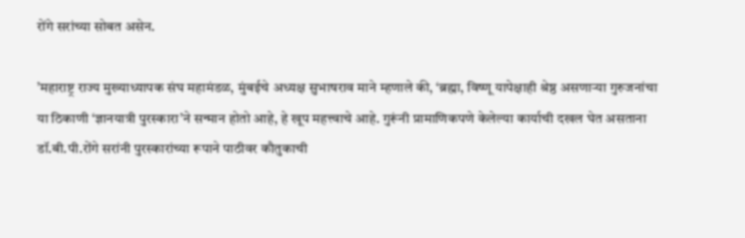रोंगे सरांच्या सोबत असेन.

’महाराष्ट्र राज्य मुख्याध्यापक संघ महामंडळ, मुंबईचे अध्यक्ष सुभाषराव माने म्हणाले की, ‘ब्रह्मा, विष्णू यापेक्षाही श्रेष्ठ असणाऱ्या गुरुजनांचा या ठिकाणी ‘ज्ञानयात्री पुरस्कारा’ने सन्मान होतो आहे, हे खूप महत्त्वाचे आहे. गुरूंनी प्रामाणिकपणे केलेल्या कार्याची दखल घेत असताना डॉ.बी.पी.रोंगे सरांनी पुरस्कारांच्या रूपाने पाठीवर कौतुकाची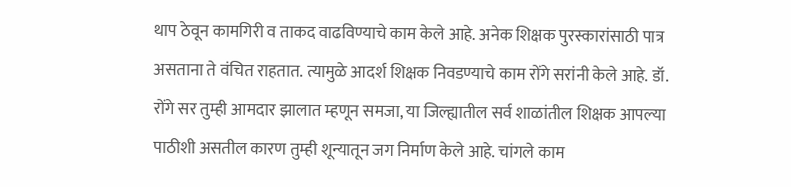थाप ठेवून कामगिरी व ताकद वाढविण्याचे काम केले आहे. अनेक शिक्षक पुरस्कारांसाठी पात्र असताना ते वंचित राहतात. त्यामुळे आदर्श शिक्षक निवडण्याचे काम रोंगे सरांनी केले आहे. डॉ. रोंगे सर तुम्ही आमदार झालात म्हणून समजा, या जिल्ह्यातील सर्व शाळांतील शिक्षक आपल्या पाठीशी असतील कारण तुम्ही शून्यातून जग निर्माण केले आहे. चांगले काम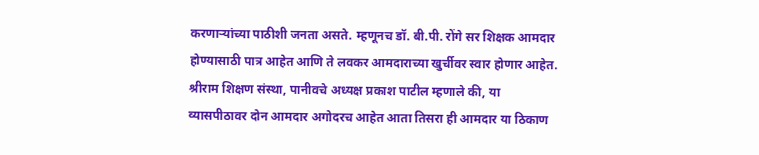करणाऱ्यांच्या पाठीशी जनता असते. म्हणूनच डॉ. बी.पी. रोंगे सर शिक्षक आमदार होण्यासाठी पात्र आहेत आणि ते लवकर आमदाराच्या खुर्चीवर स्वार होणार आहेत. श्रीराम शिक्षण संस्था, पानीवचे अध्यक्ष प्रकाश पाटील म्हणाले की, या व्यासपीठावर दोन आमदार अगोदरच आहेत आता तिसरा ही आमदार या ठिकाण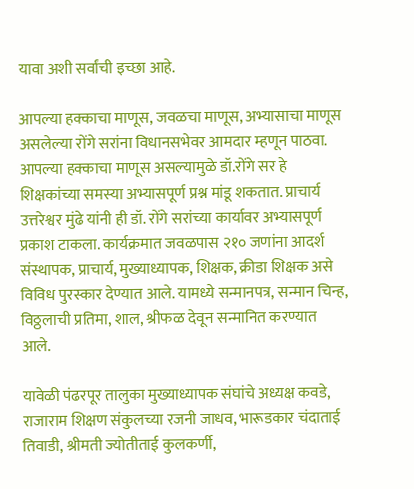यावा अशी सर्वांची इच्छा आहे.

आपल्या हक्काचा माणूस, जवळचा माणूस, अभ्यासाचा माणूस असलेल्या रोंगे सरांना विधानसभेवर आमदार म्हणून पाठवा. आपल्या हक्काचा माणूस असल्यामुळे डॉ.रोंगे सर हे शिक्षकांच्या समस्या अभ्यासपूर्ण प्रश्न मांडू शकतात. प्राचार्य उत्तरेश्वर मुंढे यांनी ही डॉ. रोंगे सरांच्या कार्यावर अभ्यासपूर्ण प्रकाश टाकला. कार्यक्रमात जवळपास २१० जणांना आदर्श संस्थापक, प्राचार्य, मुख्याध्यापक, शिक्षक, क्रीडा शिक्षक असे विविध पुरस्कार देण्यात आले. यामध्ये सन्मानपत्र, सन्मान चिन्ह, विठ्ठलाची प्रतिमा, शाल, श्रीफळ देवून सन्मानित करण्यात आले.

यावेळी पंढरपूर तालुका मुख्याध्यापक संघांचे अध्यक्ष कवडे, राजाराम शिक्षण संकुलच्या रजनी जाधव, भारूडकार चंदाताई तिवाडी, श्रीमती ज्योतीताई कुलकर्णी,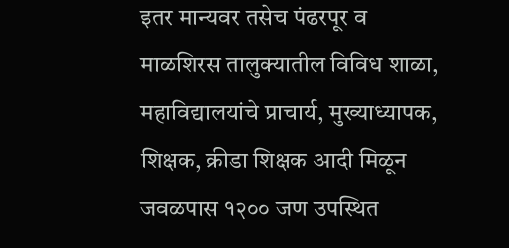इतर मान्यवर तसेच पंढरपूर व माळशिरस तालुक्यातील विविध शाळा, महाविद्यालयांचे प्राचार्य, मुख्याध्यापक, शिक्षक, क्रीडा शिक्षक आदी मिळून जवळपास १२०० जण उपस्थित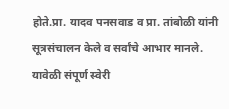होते.प्रा. यादव पनसवाड व प्रा. तांबोळी यांनी सूत्रसंचालन केले व सर्वांचे आभार मानले. यावेळी संपूर्ण स्वेरी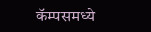कॅम्पसमध्ये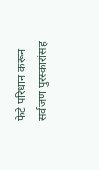फेटे परिधान करून सर्वजण पुरस्कारांसह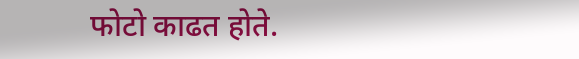फोटो काढत होते.